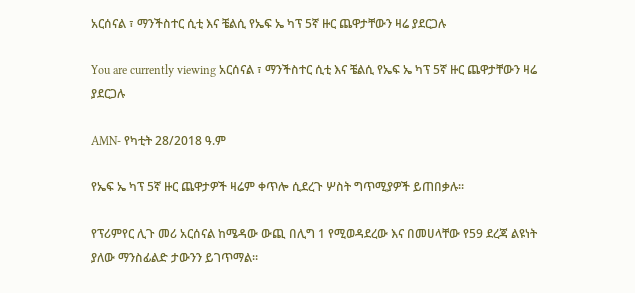አርሰናል ፣ ማንችስተር ሲቲ እና ቼልሲ የኤፍ ኤ ካፕ 5ኛ ዙር ጨዋታቸውን ዛሬ ያደርጋሉ

You are currently viewing አርሰናል ፣ ማንችስተር ሲቲ እና ቼልሲ የኤፍ ኤ ካፕ 5ኛ ዙር ጨዋታቸውን ዛሬ ያደርጋሉ

AMN- የካቲት 28/2018 ዓ.ም

የኤፍ ኤ ካፕ 5ኛ ዙር ጨዋታዎች ዛሬም ቀጥሎ ሲደረጉ ሦስት ግጥሚያዎች ይጠበቃሉ።

የፕሪምየር ሊጉ መሪ አርሰናል ከሜዳው ውጪ በሊግ 1 የሚወዳደረው እና በመሀላቸው የ59 ደረጃ ልዩነት ያለው ማንስፊልድ ታውንን ይገጥማል።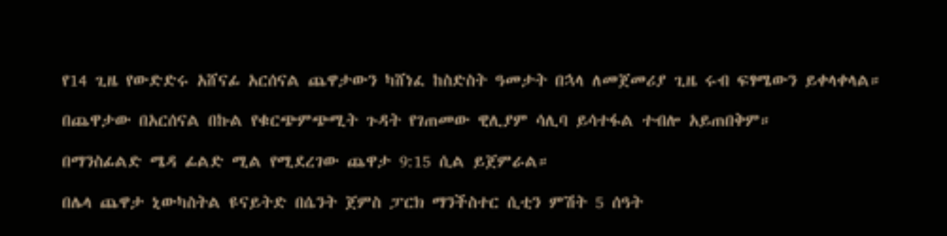የ14 ጊዜ የውድድሩ አሸናፊ አርሰናል ጨዋታውን ካሸነፈ ከስድስት ዓመታት በኋላ ለመጀመሪያ ጊዜ ሩብ ፍፃሜውን ይቀላቀላል።

በጨዋታው በአርሰናል በኩል የቁርጭምጭሚት ጉዳት የገጠመው ዊሊያም ሳሊባ ይሳተፋል ተብሎ አይጠበቅም።

በማንስፊልድ ሜዳ ፊልድ ሚል የሚደረገው ጨዋታ 9:15 ሲል ይጀምራል።

በሌላ ጨዋታ ኒውካስትል ዩናይትድ በሴንት ጀምስ ፓርክ ማንችስተር ሲቲን ምሽት 5 ሰዓት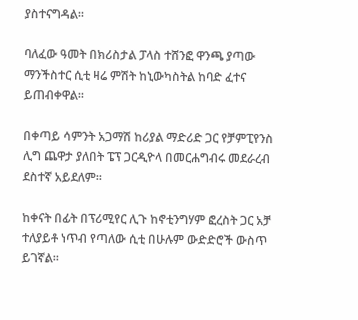ያስተናግዳል።

ባለፈው ዓመት በክሪስታል ፓላስ ተሸንፎ ዋንጫ ያጣው ማንችስተር ሲቲ ዛሬ ምሽት ከኒውካስትል ከባድ ፈተና ይጠብቀዋል።

በቀጣይ ሳምንት አጋማሽ ከሪያል ማድሪድ ጋር የቻምፒየንስ ሊግ ጨዋታ ያለበት ፔፕ ጋርዲዮላ በመርሐግብሩ መደራረብ ደስተኛ አይደለም።

ከቀናት በፊት በፕሪሚየር ሊጉ ከኖቲንግሃም ፎረስት ጋር አቻ ተለያይቶ ነጥብ የጣለው ሲቲ በሁሉም ውድድሮች ውስጥ ይገኛል።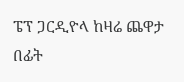ፔፕ ጋርዲዮላ ከዛሬ ጨዋታ በፊት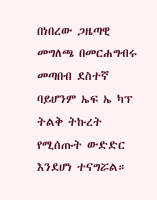በነበረው ጋዜጣዊ መግለጫ በመርሐግብሩ መጣበብ ደስተኛ ባይሆንም ኤፍ ኤ ካፕ ትልቅ ትኩረት የሚሰጡት ውድድር እንደሆነ ተናግሯል።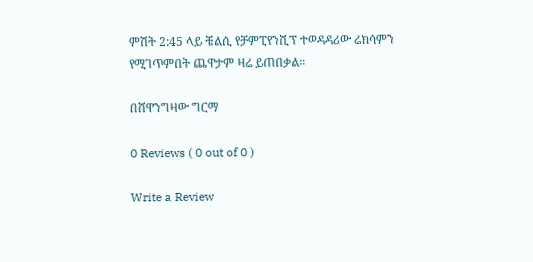ምሽት 2:45 ላይ ቼልሲ የቻምፒየንሺፕ ተወዳዳሪው ሬክሳምን የሚገጥምበት ጨዋታም ዛሬ ይጠበቃል።

በሸዋንግዛው ግርማ

0 Reviews ( 0 out of 0 )

Write a Review